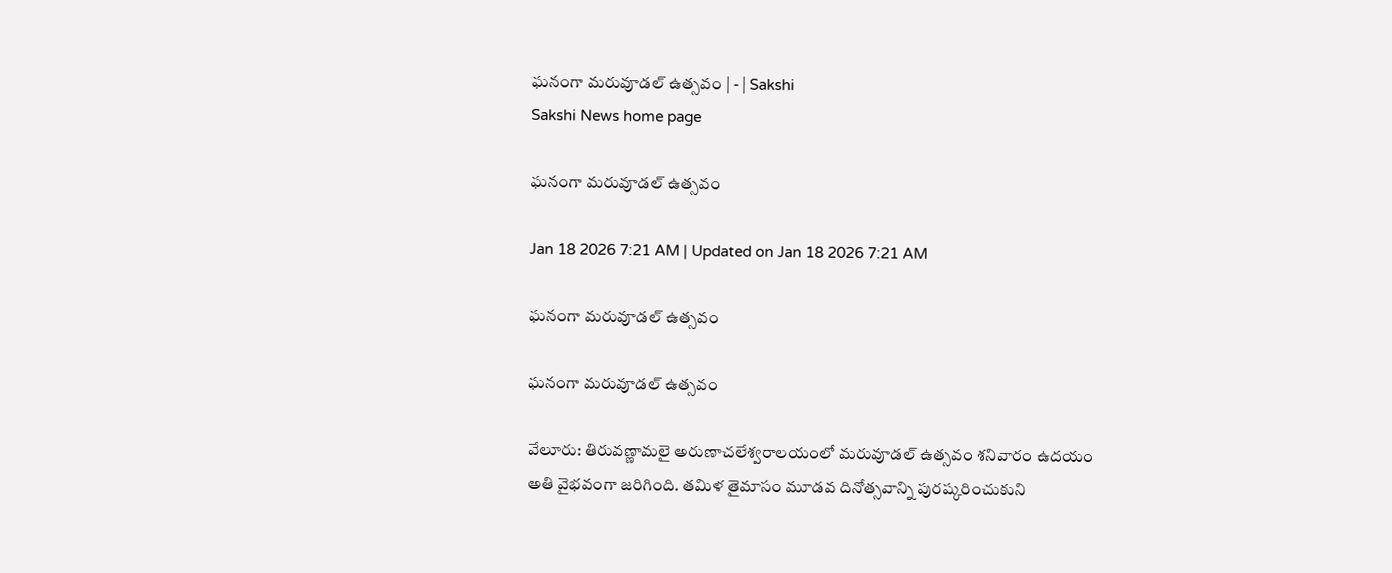ఘనంగా మరువూడల్‌ ఉత్సవం | - | Sakshi
Sakshi News home page

ఘనంగా మరువూడల్‌ ఉత్సవం

Jan 18 2026 7:21 AM | Updated on Jan 18 2026 7:21 AM

ఘనంగా మరువూడల్‌ ఉత్సవం

ఘనంగా మరువూడల్‌ ఉత్సవం

వేలూరు: తిరువణ్ణామలై అరుణాచలేశ్వరాలయంలో మరువూడల్‌ ఉత్సవం శనివారం ఉదయం అతి వైభవంగా జరిగింది. తమిళ తైమాసం మూడవ దినోత్సవాన్ని పురష్కరించుకుని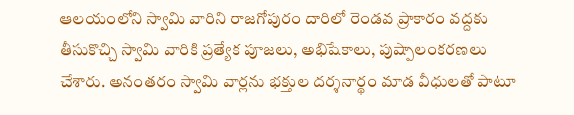ఆలయంలోని స్వామి వారిని రాజగోపురం దారిలో రెండవ ప్రాకారం వద్దకు తీసుకొచ్చి స్వామి వారికి ప్రత్యేక పూజలు, అభిషేకాలు, పుష్పాలంకరణలు చేశారు. అనంతరం స్వామి వార్లను భక్తుల దర్శనార్థం మాడ వీధులతో పాటూ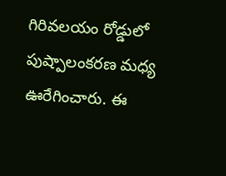గిరివలయం రోడ్డులో పుష్పాలంకరణ మధ్య ఊరేగించారు. ఈ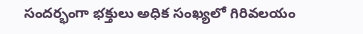సందర్భంగా భక్తులు అధిక సంఖ్యలో గిరివలయం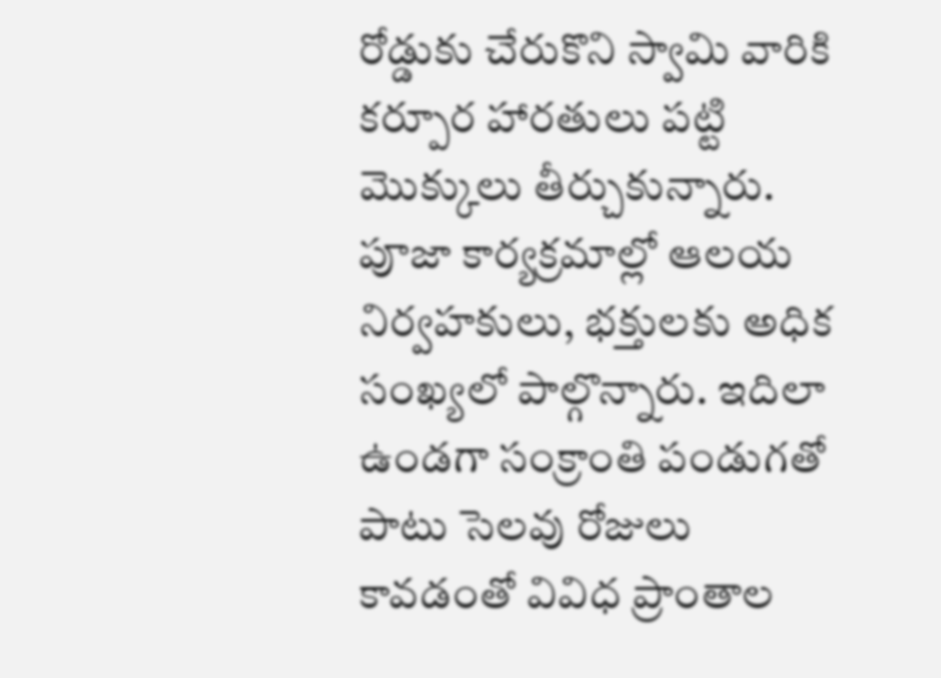రోడ్డుకు చేరుకొని స్వామి వారికి కర్పూర హారతులు పట్టి మొక్కులు తీర్చుకున్నారు. పూజా కార్యక్రమాల్లో ఆలయ నిర్వహకులు, భక్తులకు అధిక సంఖ్యలో పాల్గొన్నారు. ఇదిలా ఉండగా సంక్రాంతి పండుగతో పాటు సెలవు రోజులు కావడంతో వివిధ ప్రాంతాల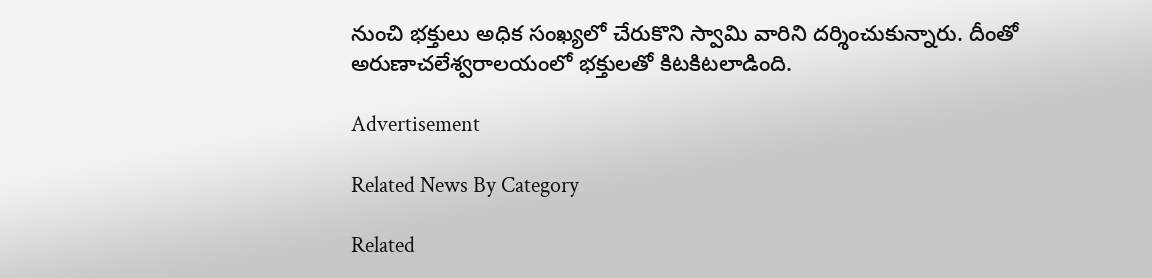నుంచి భక్తులు అధిక సంఖ్యలో చేరుకొని స్వామి వారిని దర్శించుకున్నారు. దీంతో అరుణాచలేశ్వరాలయంలో భక్తులతో కిటకిటలాడింది.

Advertisement

Related News By Category

Related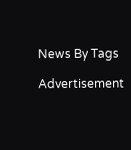News By Tags

Advertisement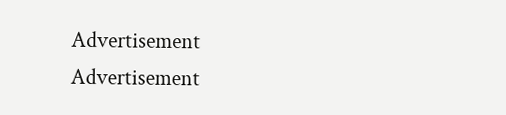Advertisement
Advertisement